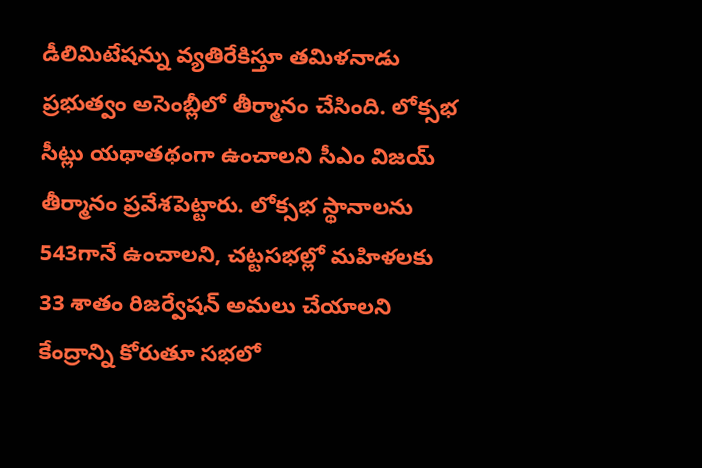డీలిమిటేషన్ను వ్యతిరేకిస్తూ తమిళనాడు ప్రభుత్వం అసెంబ్లీలో తీర్మానం చేసింది. లోక్సభ సీట్లు యథాతథంగా ఉంచాలని సీఎం విజయ్ తీర్మానం ప్రవేశపెట్టారు. లోక్సభ స్థానాలను 543గానే ఉంచాలని, చట్టసభల్లో మహిళలకు 33 శాతం రిజర్వేషన్ అమలు చేయాలని కేంద్రాన్ని కోరుతూ సభలో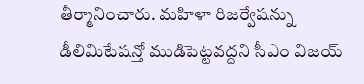తీర్మానించారు. మహిళా రిజర్వేషన్ను డీలిమిటేషన్తో ముడిపెట్టవద్దని సీఎం విజయ్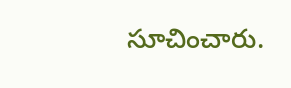సూచించారు.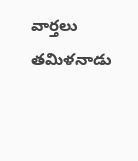వార్తలు
తమిళనాడు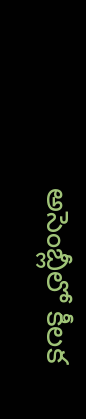అసెంబ్లీలో కీలక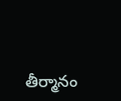తీర్మానం